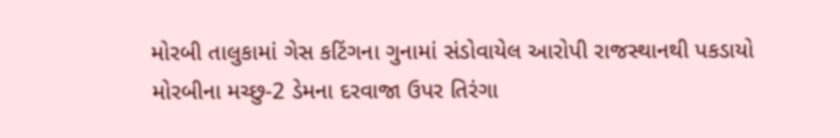મોરબી તાલુકામાં ગેસ કટિંગના ગુનામાં સંડોવાયેલ આરોપી રાજસ્થાનથી પકડાયો મોરબીના મચ્છુ-2 ડેમના દરવાજા ઉપર તિરંગા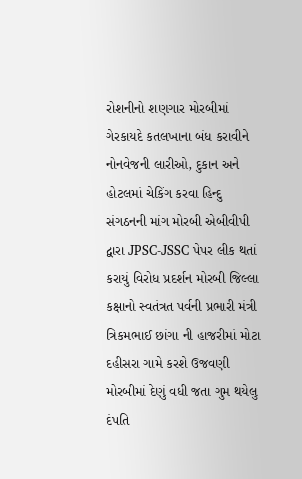રોશનીનો શણગાર મોરબીમાં ગેરકાયદે કતલખાના બંધ કરાવીને નોનવેજની લારીઓ, દુકાન અને હોટલમાં ચેકિંગ કરવા હિન્દુ સંગઠનની માંગ મોરબી એબીવીપી દ્વારા JPSC-JSSC પેપર લીક થતાં કરાયું વિરોધ પ્રદર્શન મોરબી જિલ્લા કક્ષાનો સ્વતંત્રત પર્વની પ્રભારી મંત્રી ત્રિકમભાઈ છાંગા ની હાજરીમાં મોટા દહીસરા ગામે કરશે ઉજવણી મોરબીમાં દેણું વધી જતા ગુમ થયેલુ દંપતિ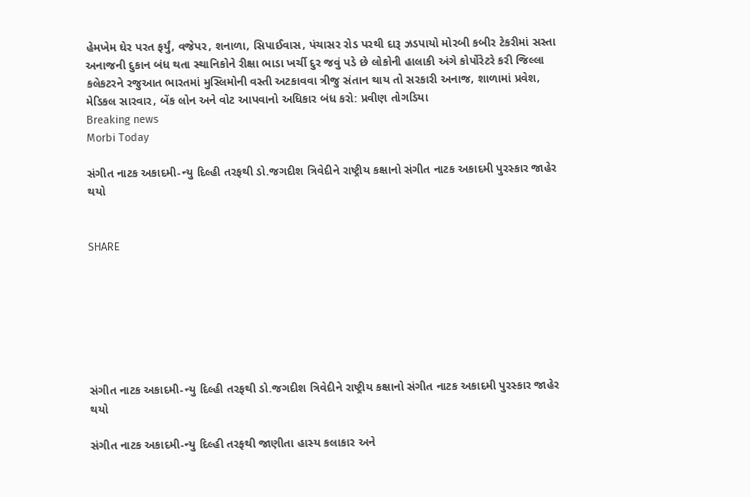હેમખેમ ઘેર પરત ફર્યું, વજેપર, શનાળા, સિપાઈવાસ, પંચાસર રોડ પરથી દારૂ ઝડપાયો મોરબી કબીર ટેકરીમાં સસ્તા અનાજની દુકાન બંધ થતા સ્થાનિકોને રીક્ષા ભાડા ખર્ચી દુર જવું પડે છે લોકોની હાલાકી અંગે કોર્પોરેટરે કરી જિલ્લા કલેકટરને રજુઆત ભારતમાં મુસ્લિમોની વસ્તી અટકાવવા ત્રીજુ સંતાન થાય તો સરકારી અનાજ, શાળામાં પ્રવેશ, મેડિકલ સારવાર, બેંક લોન અને વોટ આપવાનો અધિકાર બંધ કરો: પ્રવીણ તોગડિયા
Breaking news
Morbi Today

સંગીત નાટક અકાદમી-ન્યુ દિલ્હી તરફથી ડો.જગદીશ ત્રિવેદીને રાષ્ટ્રીય કક્ષાનો સંગીત નાટક અકાદમી પુરસ્કાર જાહેર થયો


SHARE







સંગીત નાટક અકાદમી-ન્યુ દિલ્હી તરફથી ડો.જગદીશ ત્રિવેદીને રાષ્ટ્રીય કક્ષાનો સંગીત નાટક અકાદમી પુરસ્કાર જાહેર થયો

સંગીત નાટક અકાદમી-ન્યુ દિલ્હી તરફથી જાણીતા હાસ્ય કલાકાર અને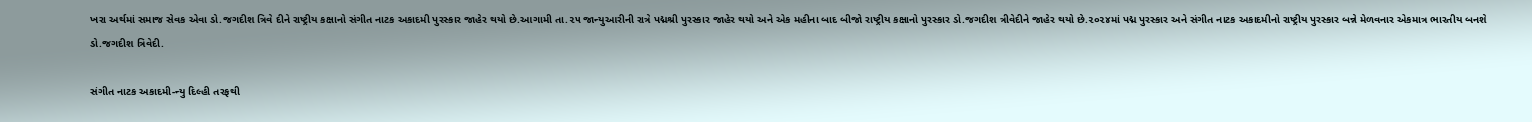ખરા અર્થમાં સમાજ સેવક એવા ડો.જગદીશ ત્રિવે દીને રાષ્ટ્રીય કક્ષાનો સંગીત નાટક અકાદમી પુરસ્કાર જાહેર થયો છે.આગામી તા.૨૫ જાન્યુઆરીની રાત્રે પદ્મશ્રી પુરસ્કાર જાહેર થયો અને એક મહીના બાદ બીજો રાષ્ટ્રીય કક્ષાનો પુરસ્કાર ડો.જગદીશ ત્રીવેદીને જાહેર થયો છે.૨૦૨૪માં પદ્મ પુરસ્કાર અને સંગીત નાટક અકાદમીનો રાષ્ટ્રીય પુરસ્કાર બન્ને મેળવનાર એકમાત્ર ભારતીય બનશે ડો.જગદીશ ત્રિવેદી.

સંગીત નાટક અકાદમી-ન્યુ દિલ્હી તરફથી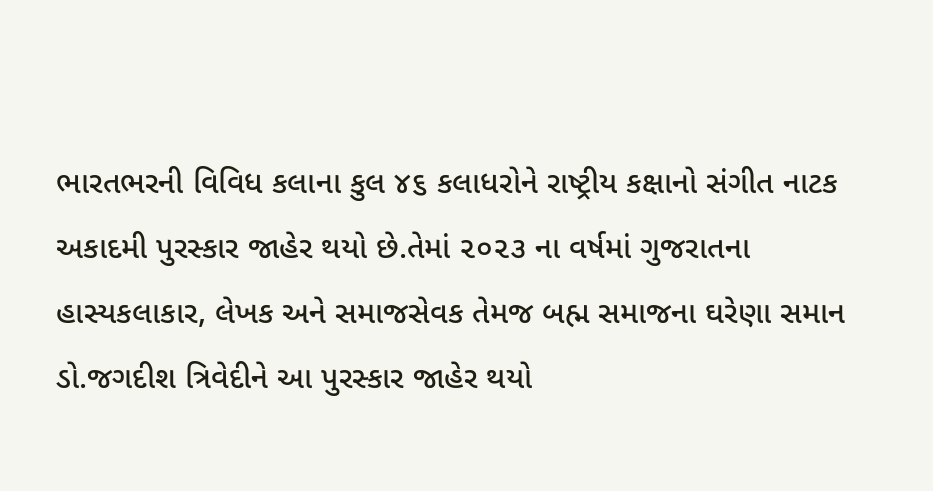ભારતભરની વિવિધ કલાના કુલ ૪૬ કલાધરોને રાષ્ટ્રીય કક્ષાનો સંગીત નાટક અકાદમી પુરસ્કાર જાહેર થયો છે.તેમાં ૨૦૨૩ ના વર્ષમાં ગુજરાતના હાસ્યકલાકાર, લેખક અને સમાજસેવક તેમજ બહ્મ સમાજના ઘરેણા સમાન ડો.જગદીશ ત્રિવેદીને આ પુરસ્કાર જાહેર થયો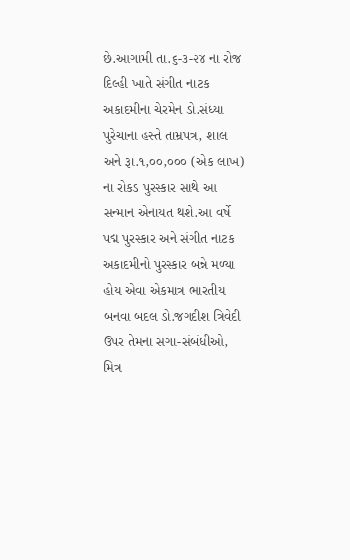છે.આગામી તા.૬-૩-૨૪ ના રોજ દિલ્હી ખાતે સંગીત નાટક અકાદમીના ચેરમેન ડો.સંધ્યા પુરેચાના હસ્તે તામ્રપત્ર, શાલ અને રૂા.૧,૦૦,૦૦૦ (એક લાખ) ના રોકડ પુરસ્કાર સાથે આ સન્માન એનાયત થશે.આ વર્ષે પદ્મ પુરસ્કાર અને સંગીત નાટક અકાદમીનો પુરસ્કાર બન્ને મળ્યા હોય એવા એકમાત્ર ભારતીય બનવા બદલ ડો.જગદીશ ત્રિવેદી ઉપર તેમના સગા-સંબંધીઓ, મિત્ર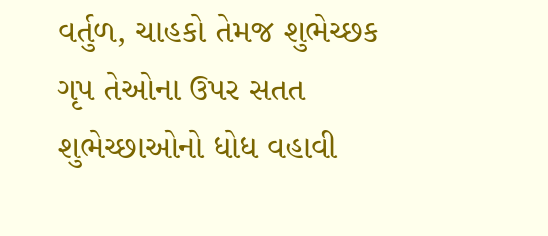વર્તુળ, ચાહકો તેમજ શુભેચ્છક ગૃપ તેઓના ઉપર સતત શુભેચ્છાઓનો ધોધ વહાવી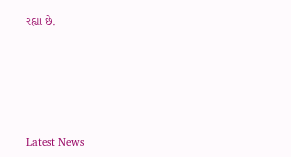રહ્યા છે.






Latest News